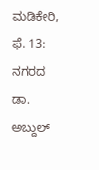ಮಡಿಕೇರಿ, ಫೆ. 13: ನಗರದ ಡಾ. ಅಬ್ದುಲ್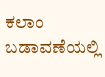ಕಲಾಂ ಬಡಾವಣೆಯಲ್ಲಿ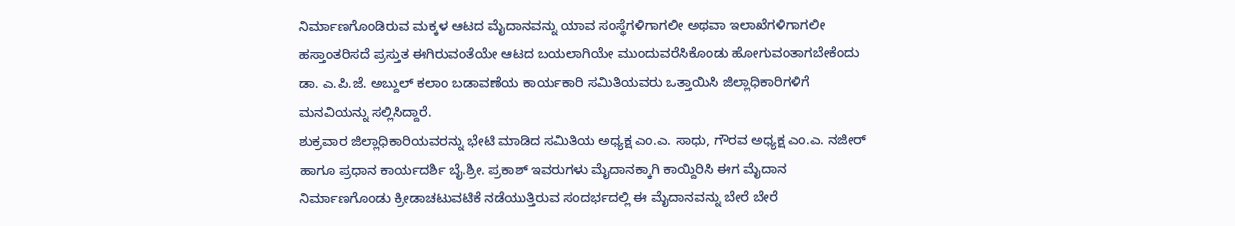ನಿರ್ಮಾಣಗೊಂಡಿರುವ ಮಕ್ಕಳ ಆಟದ ಮೈದಾನವನ್ನು ಯಾವ ಸಂಸ್ಥೆಗಳಿಗಾಗಲೀ ಅಥವಾ ಇಲಾಖೆಗಳಿಗಾಗಲೀ ಹಸ್ತಾಂತರಿಸದೆ ಪ್ರಸ್ತುತ ಈಗಿರುವಂತೆಯೇ ಆಟದ ಬಯಲಾಗಿಯೇ ಮುಂದುವರೆಸಿಕೊಂಡು ಹೋಗುವಂತಾಗಬೇಕೆಂದು ಡಾ. ಎ.ಪಿ.ಜೆ. ಅಬ್ದುಲ್ ಕಲಾಂ ಬಡಾವಣೆಯ ಕಾರ್ಯಕಾರಿ ಸಮಿತಿಯವರು ಒತ್ತಾಯಿಸಿ ಜಿಲ್ಲಾಧಿಕಾರಿಗಳಿಗೆ ಮನವಿಯನ್ನು ಸಲ್ಲಿಸಿದ್ದಾರೆ.
ಶುಕ್ರವಾರ ಜಿಲ್ಲಾಧಿಕಾರಿಯವರನ್ನು ಭೇಟಿ ಮಾಡಿದ ಸಮಿತಿಯ ಅಧ್ಯಕ್ಷ ಎಂ.ಎ. ಸಾಧು, ಗೌರವ ಅಧ್ಯಕ್ಷ ಎಂ.ಎ. ನಜೀರ್ ಹಾಗೂ ಪ್ರಧಾನ ಕಾರ್ಯದರ್ಶಿ ಬೈ.ಶ್ರೀ. ಪ್ರಕಾಶ್ ಇವರುಗಳು ಮೈದಾನಕ್ಕಾಗಿ ಕಾಯ್ದಿರಿಸಿ ಈಗ ಮೈದಾನ ನಿರ್ಮಾಣಗೊಂಡು ಕ್ರೀಡಾಚಟುವಟಿಕೆ ನಡೆಯುತ್ತಿರುವ ಸಂದರ್ಭದಲ್ಲಿ ಈ ಮೈದಾನವನ್ನು ಬೇರೆ ಬೇರೆ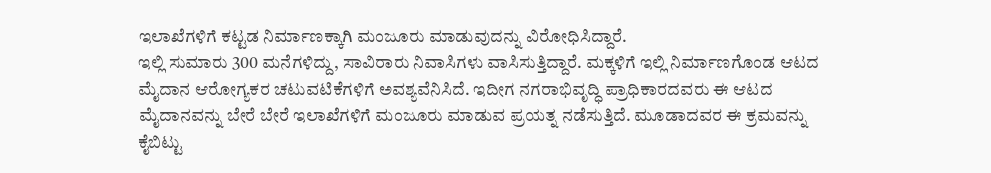ಇಲಾಖೆಗಳಿಗೆ ಕಟ್ಟಡ ನಿರ್ಮಾಣಕ್ಕಾಗಿ ಮಂಜೂರು ಮಾಡುವುದನ್ನು ವಿರೋಧಿಸಿದ್ದಾರೆ.
ಇಲ್ಲಿ ಸುಮಾರು 300 ಮನೆಗಳಿದ್ದು, ಸಾವಿರಾರು ನಿವಾಸಿಗಳು ವಾಸಿಸುತ್ತಿದ್ದಾರೆ. ಮಕ್ಕಳಿಗೆ ಇಲ್ಲಿ ನಿರ್ಮಾಣಗೊಂಡ ಆಟದ ಮೈದಾನ ಆರೋಗ್ಯಕರ ಚಟುವಟಿಕೆಗಳಿಗೆ ಅವಶ್ಯವೆನಿಸಿದೆ. ಇದೀಗ ನಗರಾಭಿವೃದ್ಧಿ ಪ್ರಾಧಿಕಾರದವರು ಈ ಆಟದ ಮೈದಾನವನ್ನು ಬೇರೆ ಬೇರೆ ಇಲಾಖೆಗಳಿಗೆ ಮಂಜೂರು ಮಾಡುವ ಪ್ರಯತ್ನ ನಡೆಸುತ್ತಿದೆ. ಮೂಡಾದವರ ಈ ಕ್ರಮವನ್ನು ಕೈಬಿಟ್ಟು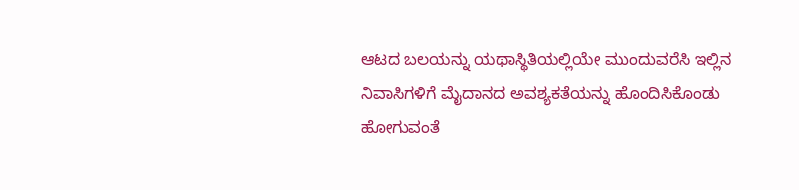ಆಟದ ಬಲಯನ್ನು ಯಥಾಸ್ಥಿತಿಯಲ್ಲಿಯೇ ಮುಂದುವರೆಸಿ ಇಲ್ಲಿನ ನಿವಾಸಿಗಳಿಗೆ ಮೈದಾನದ ಅವಶ್ಯಕತೆಯನ್ನು ಹೊಂದಿಸಿಕೊಂಡು ಹೋಗುವಂತೆ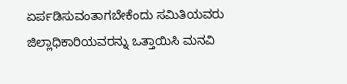ಏರ್ಪಡಿಸುವಂತಾಗಬೇಕೆಂದು ಸಮಿತಿಯವರು ಜಿಲ್ಲಾಧಿಕಾರಿಯವರನ್ನು ಒತ್ತಾಯಿಸಿ ಮನವಿ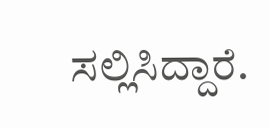ಸಲ್ಲಿಸಿದ್ದಾರೆ.